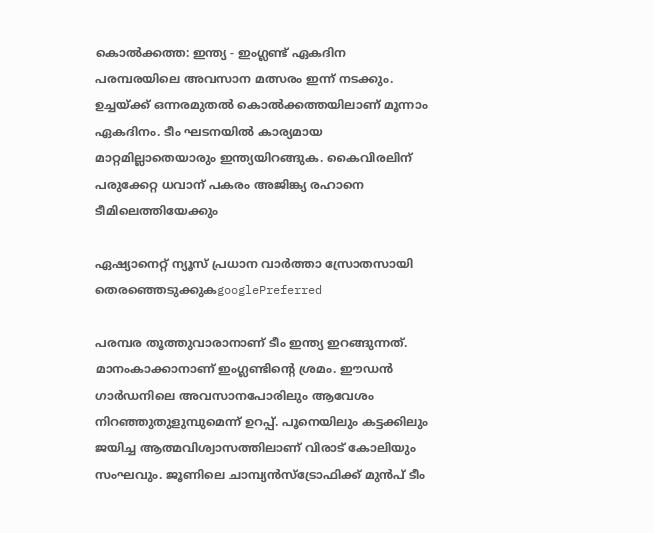കൊല്‍ക്കത്ത: ഇന്ത്യ - ഇംഗ്ലണ്ട് ഏകദിന പരമ്പരയിലെ അവസാന മത്സരം ഇന്ന് നടക്കും. ഉച്ചയ്ക്ക് ഒന്നരമുതൽ കൊൽക്കത്തയിലാണ് മൂന്നാം ഏകദിനം. ടീം ഘടനയിൽ കാര്യമായ മാറ്റമില്ലാതെയാരും ഇന്ത്യയിറങ്ങുക. കൈവിരലിന് പരുക്കേറ്റ ധവാന് പകരം അജിങ്ക്യ രഹാനെ ടീമിലെത്തിയേക്കും

ഏഷ്യാനെറ്റ് ന്യൂസ് പ്രധാന വാർത്താ സ്രോതസായി തെരഞ്ഞെടുക്കുകgooglePreferred

പരമ്പര തൂത്തുവാരാനാണ് ടീം ഇന്ത്യ ഇറങ്ങുന്നത്. മാനംകാക്കാനാണ് ഇംഗ്ലണ്ടിന്‍റെ ശ്രമം. ഈഡൻ ഗാർഡനിലെ അവസാനപോരിലും ആവേശം നിറഞ്ഞുതുളുമ്പുമെന്ന് ഉറപ്പ്. പൂനെയിലും കട്ടക്കിലും ജയിച്ച ആത്മവിശ്വാസത്തിലാണ് വിരാട് കോലിയും സംഘവും. ജൂണിലെ ചാമ്പ്യൻസ്ട്രോഫിക്ക് മുൻപ് ടീം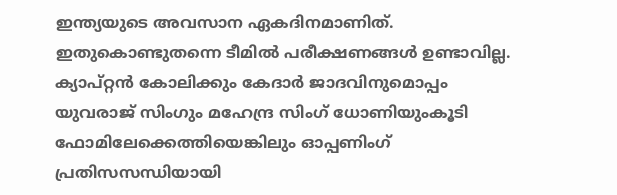ഇന്ത്യയുടെ അവസാന ഏകദിനമാണിത്. ഇതുകൊണ്ടുതന്നെ ടീമിൽ പരീക്ഷണങ്ങൾ ഉണ്ടാവില്ല.
ക്യാപ്റ്റൻ കോലിക്കും കേദാർ ജാദവിനുമൊപ്പം യുവരാജ് സിംഗും മഹേന്ദ്ര സിംഗ് ധോണിയുംകൂടി ഫോമിലേക്കെത്തിയെങ്കിലും ഓപ്പണിംഗ് പ്രതിസസന്ധിയായി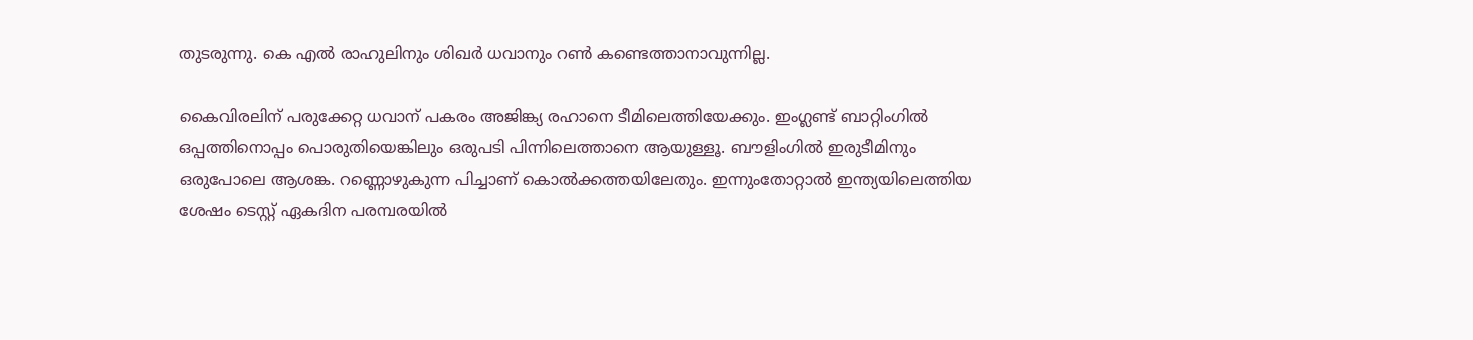തുടരുന്നു. കെ എൽ രാഹുലിനും ശിഖർ ധവാനും റൺ കണ്ടെത്താനാവുന്നില്ല.

കൈവിരലിന് പരുക്കേറ്റ ധവാന് പകരം അജിങ്ക്യ രഹാനെ ടീമിലെത്തിയേക്കും. ഇംഗ്ലണ്ട് ബാറ്റിംഗിൽ ഒപ്പത്തിനൊപ്പം പൊരുതിയെങ്കിലും ഒരുപടി പിന്നിലെത്താനെ ആയുള്ളൂ. ബൗളിംഗില്‍ ഇരുടീമിനും ഒരുപോലെ ആശങ്ക. റണ്ണൊഴുകുന്ന പിച്ചാണ് കൊൽക്കത്തയിലേതും. ഇന്നുംതോറ്റാൽ ഇന്ത്യയിലെത്തിയ ശേഷം ടെസ്റ്റ് ഏകദിന പരമ്പരയിൽ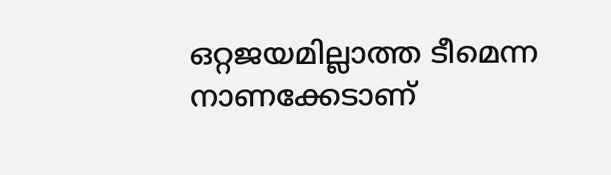ഒറ്റജയമില്ലാത്ത ടീമെന്ന നാണക്കേടാണ്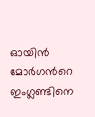ഓയിൻ മോർഗന്‍റെ ഇംഗ്ലണ്ടിനെ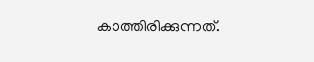കാത്തിരിക്കുന്നത്.